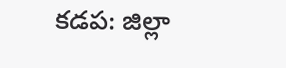కడప: జిల్లా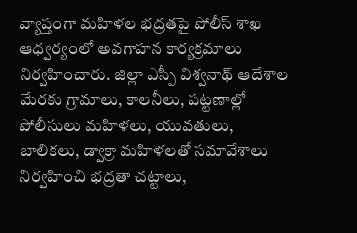వ్యాప్తంగా మహిళల భద్రతపై పోలీస్ శాఖ ఆధ్వర్యంలో అవగాహన కార్యక్రమాలు నిర్వహించారు. జిల్లా ఎస్పీ విశ్వనాథ్ ఆదేశాల మేరకు గ్రామాలు, కాలనీలు, పట్టణాల్లో పోలీసులు మహిళలు, యువతులు, బాలికలు, డ్వాక్రా మహిళలతో సమావేశాలు నిర్వహించి భద్రతా చట్టాలు,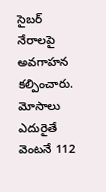సైబర్ నేరాలపై అవగాహన కల్పించారు. మోసాలు ఎదురైతే వెంటనే 112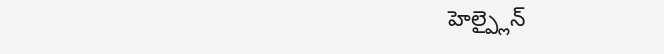హెల్ప్లైన్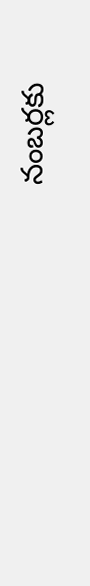నంబర్లకు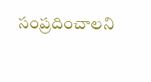సంప్రదించాలని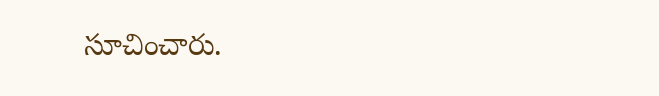సూచించారు.